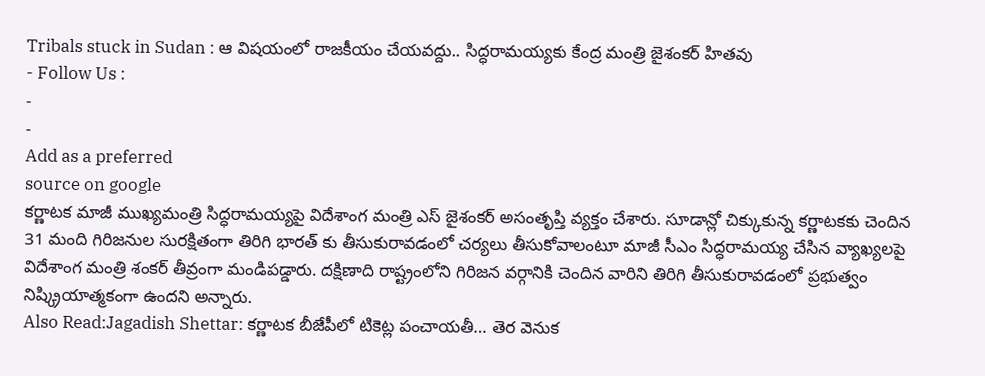Tribals stuck in Sudan : ఆ విషయంలో రాజకీయం చేయవద్దు.. సిద్ధరామయ్యకు కేంద్ర మంత్రి జైశంకర్ హితవు
- Follow Us :
-
-
Add as a preferred
source on google
కర్ణాటక మాజీ ముఖ్యమంత్రి సిద్ధరామయ్యపై విదేశాంగ మంత్రి ఎస్ జైశంకర్ అసంతృప్తి వ్యక్తం చేశారు. సూడాన్లో చిక్కుకున్న కర్ణాటకకు చెందిన 31 మంది గిరిజనుల సురక్షితంగా తిరిగి భారత్ కు తీసుకురావడంలో చర్యలు తీసుకోవాలంటూ మాజీ సీఎం సిద్ధరామయ్య చేసిన వ్యాఖ్యలపై విదేశాంగ మంత్రి శంకర్ తీవ్రంగా మండిపడ్డారు. దక్షిణాది రాష్ట్రంలోని గిరిజన వర్గానికి చెందిన వారిని తిరిగి తీసుకురావడంలో ప్రభుత్వం నిష్క్రియాత్మకంగా ఉందని అన్నారు.
Also Read:Jagadish Shettar: కర్ణాటక బీజేపీలో టికెట్ల పంచాయతీ… తెర వెనుక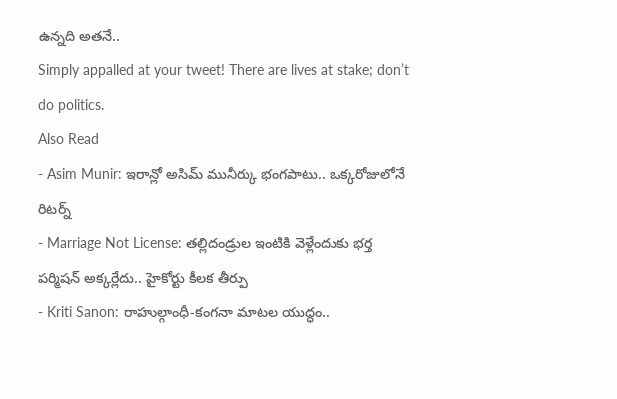ఉన్నది అతనే..
Simply appalled at your tweet! There are lives at stake; don’t do politics.
Also Read
- Asim Munir: ఇరాన్లో అసిమ్ మునీర్కు భంగపాటు.. ఒక్కరోజులోనే రిటర్న్
- Marriage Not License: తల్లిదండ్రుల ఇంటికి వెళ్లేందుకు భర్త పర్మిషన్ అక్కర్లేదు.. హైకోర్టు కీలక తీర్పు
- Kriti Sanon: రాహుల్గాంధీ-కంగనా మాటల యుద్ధం..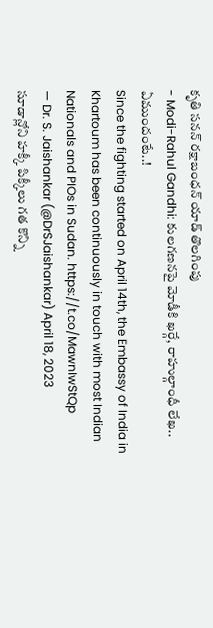కృతి సనన్ రక్షాబంధన్ యాడ్ తొలగింపు
- Modi-Rahul Gandhi: కులగణనపై మోడీకి ఖర్గే, రాహుల్గాంధీ లేఖ.. ఏముందంటే..!
Since the fighting started on April 14th, the Embassy of India in Khartoum has been continuously in touch with most Indian Nationals and PIOs in Sudan. https://t.co/MawnIwStQp
— Dr. S. Jaishankar (@DrSJaishankar) April 18, 2023
సూడాన్లోని హక్కీ పిక్కీలు గత కొన్ని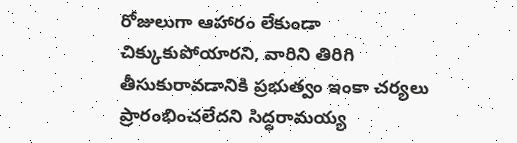రోజులుగా ఆహారం లేకుండా చిక్కుకుపోయారని, వారిని తిరిగి తీసుకురావడానికి ప్రభుత్వం ఇంకా చర్యలు ప్రారంభించలేదని సిద్ధరామయ్య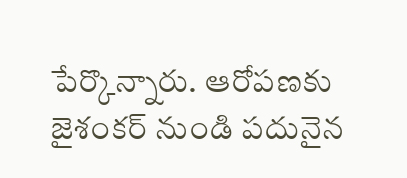పేర్కొన్నారు. ఆరోపణకు జైశంకర్ నుండి పదునైన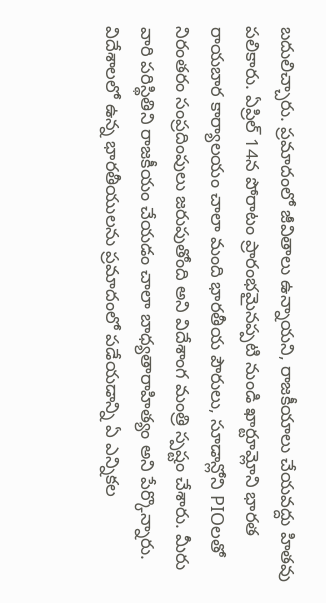బదులిచ్చారు. ప్రమాదంలో జీవితాలు ఉన్నాయని, రాజకీయాలు చేయవద్దు హితవు పలికారు. ఏప్రిల్ 14న పోరాటం ప్రారంభమైనప్పటి నుండి ఖార్టూమ్లోని భారత రాయబార కార్యాలయం చాలా మంది భారతీయ పౌరులు, సూడాన్లోని PIOలతో నిరంతరం సంప్రదింపులు జరుపుతోంది అని విదేశాంగ మంత్రి స్పష్టం చేశారు. మీరు వారి పరిస్థితిని రాజకీయం చేయడం చాలా బాధ్యతారాహిత్యం అని పేర్కొన్నారు. విదేశాలలో ఉన్న భారతీయులను ప్రమాదంలో పడేయడాన్ని ఏ ఎన్నికల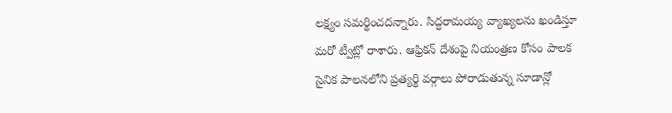లక్ష్యం సమర్థించదన్నారు. సిద్ధరామయ్య వ్యాఖ్యలను ఖండిస్తూ మరో ట్వీట్లో రాశారు. ఆఫ్రికన్ దేశంపై నియంత్రణ కోసం పాలక సైనిక పాలనలోని ప్రత్యర్థి వర్గాలు పోరాడుతున్న సూడాన్లో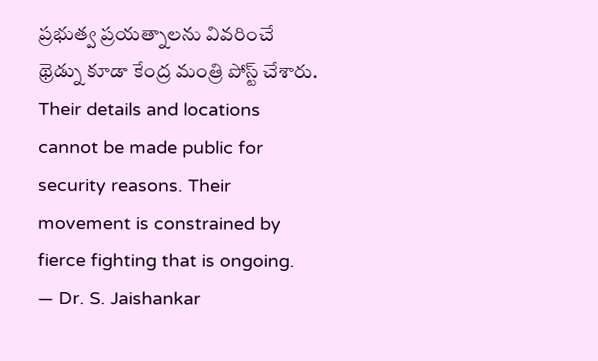ప్రభుత్వ ప్రయత్నాలను వివరించే థ్రెడ్ను కూడా కేంద్ర మంత్రి పోస్ట్ చేశారు.
Their details and locations cannot be made public for security reasons. Their movement is constrained by fierce fighting that is ongoing.
— Dr. S. Jaishankar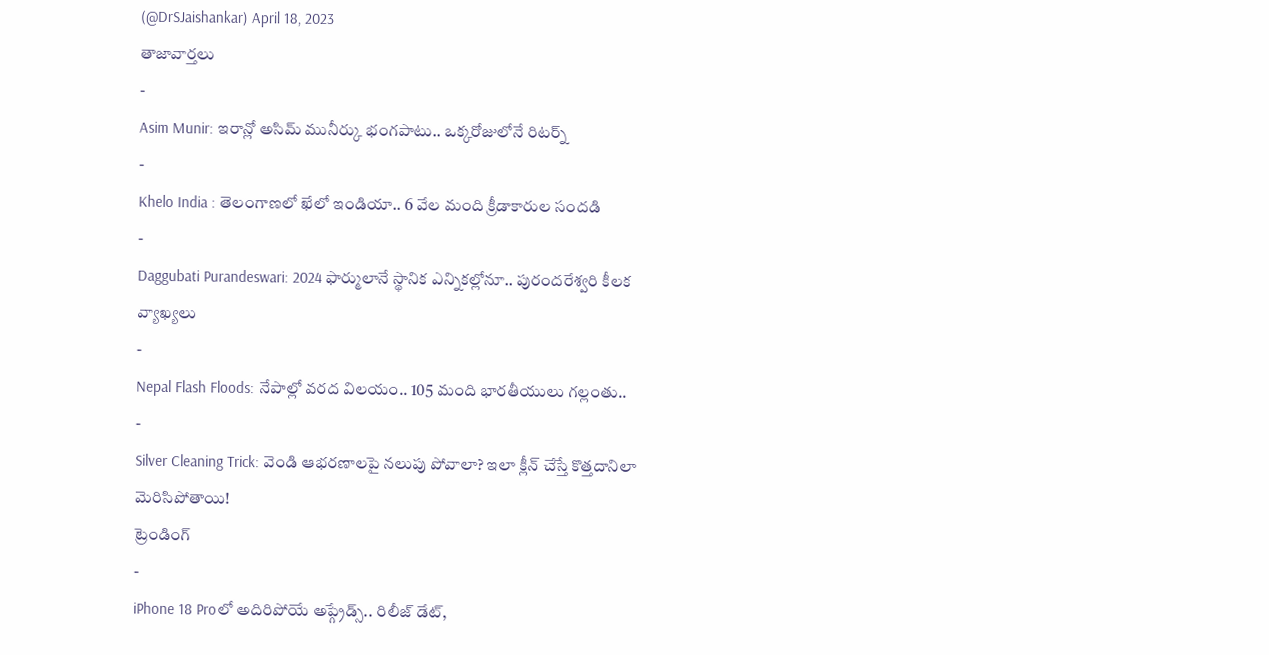(@DrSJaishankar) April 18, 2023
తాజావార్తలు
-
Asim Munir: ఇరాన్లో అసిమ్ మునీర్కు భంగపాటు.. ఒక్కరోజులోనే రిటర్న్
-
Khelo India : తెలంగాణలో ఖేలో ఇండియా.. 6 వేల మంది క్రీడాకారుల సందడి
-
Daggubati Purandeswari: 2024 ఫార్ములానే స్థానిక ఎన్నికల్లోనూ.. పురందరేశ్వరి కీలక వ్యాఖ్యలు
-
Nepal Flash Floods: నేపాల్లో వరద విలయం.. 105 మంది భారతీయులు గల్లంతు..
-
Silver Cleaning Trick: వెండి ఆభరణాలపై నలుపు పోవాలా? ఇలా క్లీన్ చేస్తే కొత్తదానిలా మెరిసిపోతాయి!
ట్రెండింగ్
-
iPhone 18 Proలో అదిరిపోయే అప్గ్రేడ్స్.. రిలీజ్ డేట్,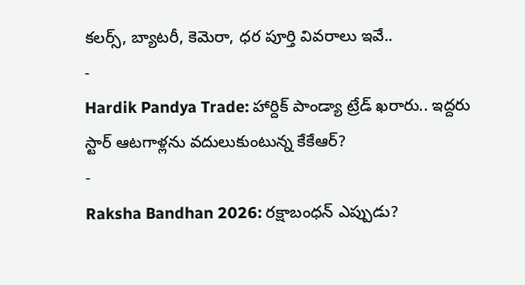కలర్స్, బ్యాటరీ, కెమెరా, ధర పూర్తి వివరాలు ఇవే..
-
Hardik Pandya Trade: హార్దిక్ పాండ్యా ట్రేడ్ ఖరారు.. ఇద్దరు స్టార్ ఆటగాళ్లను వదులుకుంటున్న కేకేఆర్?
-
Raksha Bandhan 2026: రక్షాబంధన్ ఎప్పుడు?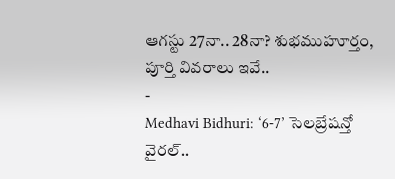ఆగస్టు 27నా.. 28నా? శుభముహూర్తం, పూర్తి వివరాలు ఇవే..
-
Medhavi Bidhuri: ‘6-7’ సెలబ్రేషన్తో వైరల్..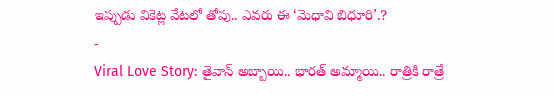ఇప్పుడు వికెట్ల వేటలో తోపు.. ఎవరు ఈ ‘మెధావి బిధూరి’.?
-
Viral Love Story: తైవాన్ అబ్బాయి.. భారత్ అమ్మాయి.. రాత్రికి రాత్రే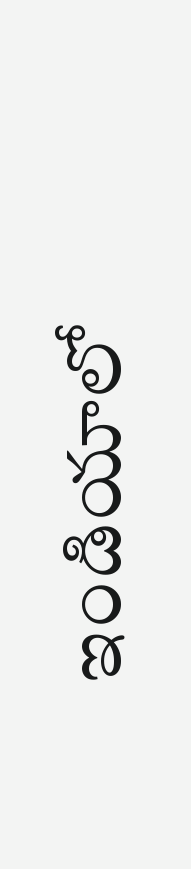ఇండియాలో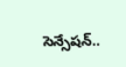సెన్సేషన్..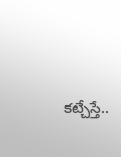కట్చేస్తే..